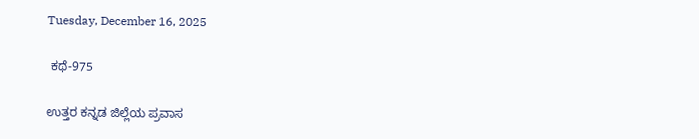Tuesday, December 16, 2025

 ಕಥೆ-975

ಉತ್ತರ ಕನ್ನಡ ಜಿಲ್ಲೆಯ ಪ್ರವಾಸ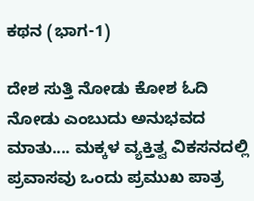ಕಥನ (ಭಾಗ-1)

ದೇಶ ಸುತ್ತಿ ನೋಡು ಕೋಶ ಓದಿ ನೋಡು ಎಂಬುದು ಅನುಭವದ ಮಾತು.... ಮಕ್ಕಳ ವ್ಯಕ್ತಿತ್ವ ವಿಕಸನದಲ್ಲಿ ಪ್ರವಾಸವು ಒಂದು ಪ್ರಮುಖ ಪಾತ್ರ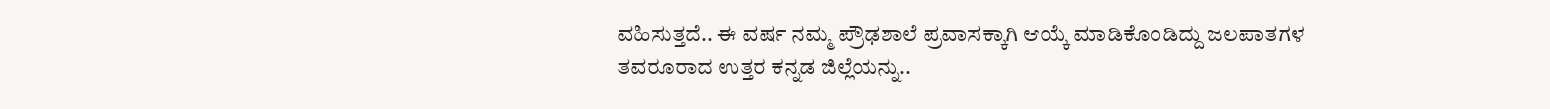ವಹಿಸುತ್ತದೆ.. ಈ ವರ್ಷ ನಮ್ಮ ಪ್ರೌಢಶಾಲೆ ಪ್ರವಾಸಕ್ಕಾಗಿ ಆಯ್ಕೆ ಮಾಡಿಕೊಂಡಿದ್ದು ಜಲಪಾತಗಳ ತವರೂರಾದ ಉತ್ತರ ಕನ್ನಡ ಜಿಲ್ಲೆಯನ್ನು..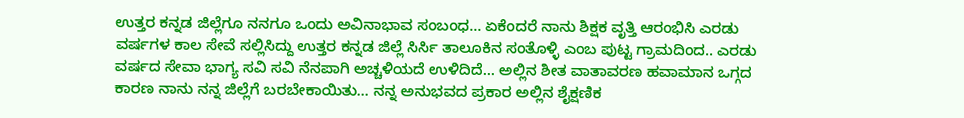ಉತ್ತರ ಕನ್ನಡ ಜಿಲ್ಲೆಗೂ ನನಗೂ ಒಂದು ಅವಿನಾಭಾವ ಸಂಬಂಧ... ಏಕೆಂದರೆ ನಾನು ಶಿಕ್ಷಕ ವೃತ್ತಿ ಆರಂಭಿಸಿ ಎರಡು ವರ್ಷಗಳ ಕಾಲ ಸೇವೆ ಸಲ್ಲಿಸಿದ್ದು ಉತ್ತರ ಕನ್ನಡ ಜಿಲ್ಲೆ ಸಿರ್ಸಿ ತಾಲೂಕಿನ ಸಂತೊಳ್ಳಿ ಎಂಬ ಪುಟ್ಟ ಗ್ರಾಮದಿಂದ.. ಎರಡು ವರ್ಷದ ಸೇವಾ ಭಾಗ್ಯ ಸವಿ ಸವಿ ನೆನಪಾಗಿ ಅಚ್ಚಳಿಯದೆ ಉಳಿದಿದೆ... ಅಲ್ಲಿನ ಶೀತ ವಾತಾವರಣ ಹವಾಮಾನ ಒಗ್ಗದ ಕಾರಣ ನಾನು ನನ್ನ ಜಿಲ್ಲೆಗೆ ಬರಬೇಕಾಯಿತು... ನನ್ನ ಅನುಭವದ ಪ್ರಕಾರ ಅಲ್ಲಿನ ಶೈಕ್ಷಣಿಕ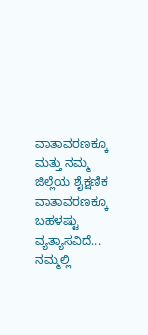ವಾತಾವರಣಕ್ಕೂ ಮತ್ತು ನಮ್ಮ ಜಿಲ್ಲೆಯ ಶೈಕ್ಷಣಿಕ ವಾತಾವರಣಕ್ಕೂ ಬಹಳಷ್ಟು ವ್ಯತ್ಯಾಸವಿದೆ... ನಮ್ಮಲ್ಲಿ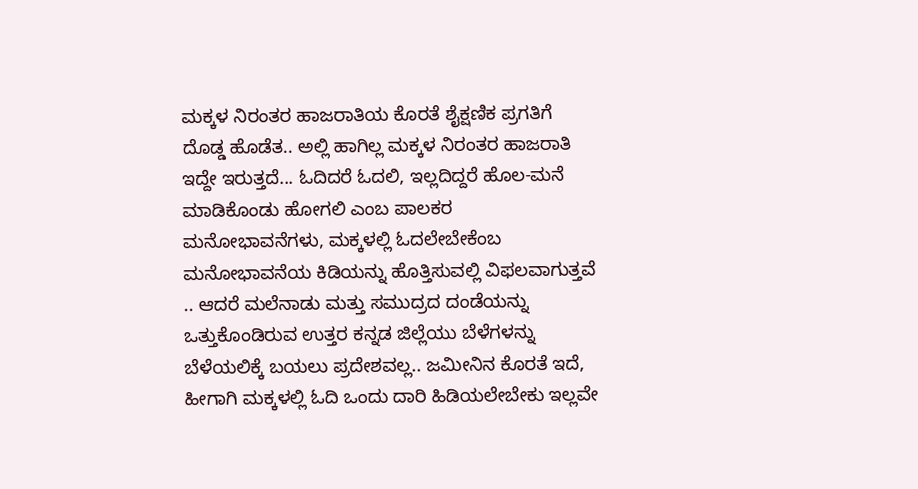ಮಕ್ಕಳ ನಿರಂತರ ಹಾಜರಾತಿಯ ಕೊರತೆ ಶೈಕ್ಷಣಿಕ ಪ್ರಗತಿಗೆ ದೊಡ್ಡ ಹೊಡೆತ.. ಅಲ್ಲಿ ಹಾಗಿಲ್ಲ ಮಕ್ಕಳ ನಿರಂತರ ಹಾಜರಾತಿ ಇದ್ದೇ ಇರುತ್ತದೆ... ಓದಿದರೆ ಓದಲಿ, ಇಲ್ಲದಿದ್ದರೆ ಹೊಲ-ಮನೆ ಮಾಡಿಕೊಂಡು ಹೋಗಲಿ ಎಂಬ ಪಾಲಕರ ಮನೋಭಾವನೆಗಳು, ಮಕ್ಕಳಲ್ಲಿ ಓದಲೇಬೇಕೆಂಬ ಮನೋಭಾವನೆಯ ಕಿಡಿಯನ್ನು ಹೊತ್ತಿಸುವಲ್ಲಿ ವಿಫಲವಾಗುತ್ತವೆ .. ಆದರೆ ಮಲೆನಾಡು ಮತ್ತು ಸಮುದ್ರದ ದಂಡೆಯನ್ನು ಒತ್ತುಕೊಂಡಿರುವ ಉತ್ತರ ಕನ್ನಡ ಜಿಲ್ಲೆಯು ಬೆಳೆಗಳನ್ನು ಬೆಳೆಯಲಿಕ್ಕೆ ಬಯಲು ಪ್ರದೇಶವಲ್ಲ.. ಜಮೀನಿನ ಕೊರತೆ ಇದೆ, ಹೀಗಾಗಿ ಮಕ್ಕಳಲ್ಲಿ ಓದಿ ಒಂದು ದಾರಿ ಹಿಡಿಯಲೇಬೇಕು ಇಲ್ಲವೇ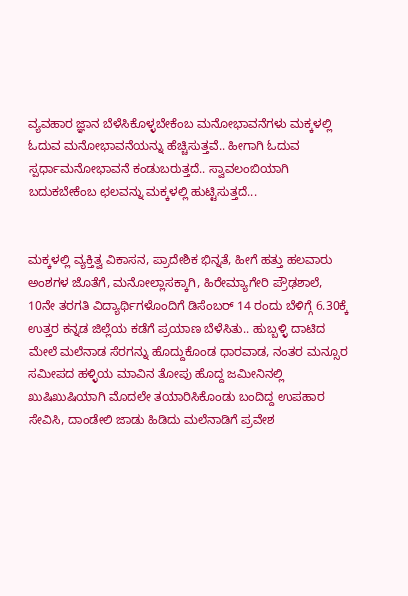ವ್ಯವಹಾರ ಜ್ಞಾನ ಬೆಳೆಸಿಕೊಳ್ಳಬೇಕೆಂಬ ಮನೋಭಾವನೆಗಳು ಮಕ್ಕಳಲ್ಲಿ ಓದುವ ಮನೋಭಾವನೆಯನ್ನು ಹೆಚ್ಚಿಸುತ್ತವೆ.. ಹೀಗಾಗಿ ಓದುವ ಸ್ಪರ್ಧಾಮನೋಭಾವನೆ ಕಂಡುಬರುತ್ತದೆ.. ಸ್ವಾವಲಂಬಿಯಾಗಿ ಬದುಕಬೇಕೆಂಬ ಛಲವನ್ನು ಮಕ್ಕಳಲ್ಲಿ ಹುಟ್ಟಿಸುತ್ತದೆ...


ಮಕ್ಕಳಲ್ಲಿ ವ್ಯಕ್ತಿತ್ವ ವಿಕಾಸನ, ಪ್ರಾದೇಶಿಕ ಭಿನ್ನತೆ, ಹೀಗೆ ಹತ್ತು ಹಲವಾರು ಅಂಶಗಳ ಜೊತೆಗೆ, ಮನೋಲ್ಲಾಸಕ್ಕಾಗಿ, ಹಿರೇಮ್ಯಾಗೇರಿ ಪ್ರೌಢಶಾಲೆ, 10ನೇ ತರಗತಿ ವಿದ್ಯಾರ್ಥಿಗಳೊಂದಿಗೆ ಡಿಸೆಂಬರ್ 14 ರಂದು ಬೆಳಿಗ್ಗೆ 6.30ಕ್ಕೆ ಉತ್ತರ ಕನ್ನಡ ಜಿಲ್ಲೆಯ ಕಡೆಗೆ ಪ್ರಯಾಣ ಬೆಳೆಸಿತು.. ಹುಬ್ಬಳ್ಳಿ ದಾಟಿದ ಮೇಲೆ ಮಲೆನಾಡ ಸೆರಗನ್ನು ಹೊದ್ದುಕೊಂಡ ಧಾರವಾಡ, ನಂತರ ಮನ್ಸೂರ ಸಮೀಪದ ಹಳ್ಳಿಯ ಮಾವಿನ ತೋಪು ಹೊದ್ದ ಜಮೀನಿನಲ್ಲಿ ಖುಷಿಖುಷಿಯಾಗಿ ಮೊದಲೇ ತಯಾರಿಸಿಕೊಂಡು ಬಂದಿದ್ದ ಉಪಹಾರ ಸೇವಿಸಿ, ದಾಂಡೇಲಿ ಜಾಡು ಹಿಡಿದು ಮಲೆನಾಡಿಗೆ ಪ್ರವೇಶ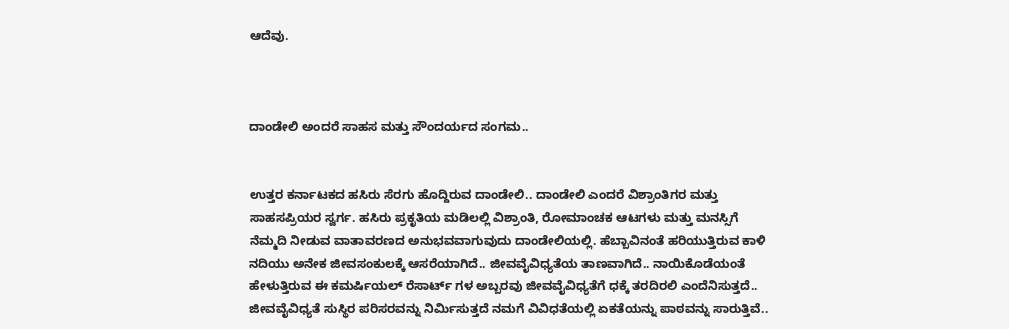ಆದೆವು.



ದಾಂಡೇಲಿ ಅಂದರೆ ಸಾಹಸ ಮತ್ತು ಸೌಂದರ್ಯದ ಸಂಗಮ..


ಉತ್ತರ ಕರ್ನಾಟಕದ ಹಸಿರು ಸೆರಗು ಹೊದ್ದಿರುವ ದಾಂಡೇಲಿ.. ದಾಂಡೇಲಿ ಎಂದರೆ ವಿಶ್ರಾಂತಿಗರ ಮತ್ತು ಸಾಹಸಪ್ರಿಯರ ಸ್ವರ್ಗ. ಹಸಿರು ಪ್ರಕೃತಿಯ ಮಡಿಲಲ್ಲಿ ವಿಶ್ರಾಂತಿ, ರೋಮಾಂಚಕ ಆಟಗಳು ಮತ್ತು ಮನಸ್ಸಿಗೆ ನೆಮ್ಮದಿ ನೀಡುವ ವಾತಾವರಣದ ಅನುಭವವಾಗುವುದು ದಾಂಡೇಲಿಯಲ್ಲಿ. ಹೆಬ್ಬಾವಿನಂತೆ ಹರಿಯುತ್ತಿರುವ ಕಾಳಿ ನದಿಯು ಅನೇಕ ಜೀವಸಂಕುಲಕ್ಕೆ ಆಸರೆಯಾಗಿದೆ.. ಜೀವವೈವಿಧ್ಯತೆಯ ತಾಣವಾಗಿದೆ.. ನಾಯಿಕೊಡೆಯಂತೆ ಹೇಳುತ್ತಿರುವ ಈ ಕಮರ್ಷಿಯಲ್ ರೆಸಾರ್ಟ್ ಗಳ ಅಬ್ಬರವು ಜೀವವೈವಿಧ್ಯತೆಗೆ ಧಕ್ಕೆ ತರದಿರಲಿ ಎಂದೆನಿಸುತ್ತದೆ.. ಜೀವವೈವಿಧ್ಯತೆ ಸುಸ್ಥಿರ ಪರಿಸರವನ್ನು ನಿರ್ಮಿಸುತ್ತದೆ ನಮಗೆ ವಿವಿಧತೆಯಲ್ಲಿ ಏಕತೆಯನ್ನು ಪಾಠವನ್ನು ಸಾರುತ್ತಿವೆ..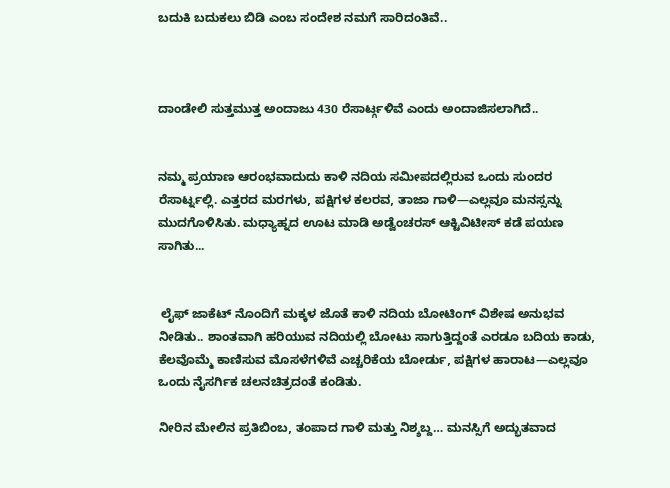ಬದುಕಿ ಬದುಕಲು ಬಿಡಿ ಎಂಬ ಸಂದೇಶ ನಮಗೆ ಸಾರಿದಂತಿವೆ..



ದಾಂಡೇಲಿ ಸುತ್ತಮುತ್ತ ಅಂದಾಜು 430 ರೆಸಾರ್ಟ್ಗಳಿವೆ ಎಂದು ಅಂದಾಜಿಸಲಾಗಿದೆ..


ನಮ್ಮ ಪ್ರಯಾಣ ಆರಂಭವಾದುದು ಕಾಳಿ ನದಿಯ ಸಮೀಪದಲ್ಲಿರುವ ಒಂದು ಸುಂದರ ರೆಸಾರ್ಟ್ನಲ್ಲಿ. ಎತ್ತರದ ಮರಗಳು, ಪಕ್ಷಿಗಳ ಕಲರವ, ತಾಜಾ ಗಾಳಿ—ಎಲ್ಲವೂ ಮನಸ್ಸನ್ನು ಮುದಗೊಳಿಸಿತು. ಮಧ್ಯಾಹ್ನದ ಊಟ ಮಾಡಿ ಅಡ್ವೆಂಚರಸ್ ಆಕ್ಟಿವಿಟೀಸ್ ಕಡೆ ಪಯಣ ಸಾಗಿತು...


 ಲೈಫ್ ಜಾಕೆಟ್ ನೊಂದಿಗೆ ಮಕ್ಕಳ ಜೊತೆ ಕಾಳಿ ನದಿಯ ಬೋಟಿಂಗ್ ವಿಶೇಷ ಅನುಭವ ನೀಡಿತು.. ಶಾಂತವಾಗಿ ಹರಿಯುವ ನದಿಯಲ್ಲಿ ಬೋಟು ಸಾಗುತ್ತಿದ್ದಂತೆ ಎರಡೂ ಬದಿಯ ಕಾಡು, ಕೆಲವೊಮ್ಮೆ ಕಾಣಿಸುವ ಮೊಸಳೆಗಳಿವೆ ಎಚ್ಚರಿಕೆಯ ಬೋರ್ಡು, ಪಕ್ಷಿಗಳ ಹಾರಾಟ—ಎಲ್ಲವೂ ಒಂದು ನೈಸರ್ಗಿಕ ಚಲನಚಿತ್ರದಂತೆ ಕಂಡಿತು.

ನೀರಿನ ಮೇಲಿನ ಪ್ರತಿಬಿಂಬ, ತಂಪಾದ ಗಾಳಿ ಮತ್ತು ನಿಶ್ಶಬ್ದ… ಮನಸ್ಸಿಗೆ ಅದ್ಭುತವಾದ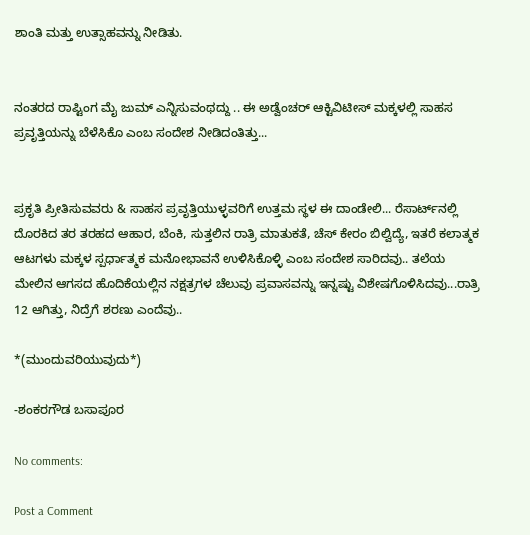ಶಾಂತಿ ಮತ್ತು ಉತ್ಸಾಹವನ್ನು ನೀಡಿತು.


ನಂತರದ ರಾಪ್ಟಿಂಗ ಮೈ ಜುಮ್ ಎನ್ನಿಸುವಂಥದ್ದು .. ಈ ಅಡ್ವೆಂಚರ್ ಆಕ್ಟಿವಿಟೀಸ್ ಮಕ್ಕಳಲ್ಲಿ ಸಾಹಸ ಪ್ರವೃತ್ತಿಯನ್ನು ಬೆಳೆಸಿಕೊ ಎಂಬ ಸಂದೇಶ ನೀಡಿದಂತಿತ್ತು...


ಪ್ರಕೃತಿ ಪ್ರೀತಿಸುವವರು & ಸಾಹಸ ಪ್ರವೃತ್ತಿಯುಳ್ಳವರಿಗೆ ಉತ್ತಮ ಸ್ಥಳ ಈ ದಾಂಡೇಲಿ... ರೆಸಾರ್ಟ್‌ನಲ್ಲಿ ದೊರಕಿದ ತರ ತರಹದ ಆಹಾರ, ಬೆಂಕಿ, ಸುತ್ತಲಿನ ರಾತ್ರಿ ಮಾತುಕತೆ, ಚೆಸ್ ಕೇರಂ ಬಿಲ್ವಿದ್ಯೆ, ಇತರೆ ಕಲಾತ್ಮಕ ಆಟಗಳು ಮಕ್ಕಳ ಸ್ಪರ್ಧಾತ್ಮಕ ಮನೋಭಾವನೆ ಉಳಿಸಿಕೊಳ್ಳಿ ಎಂಬ ಸಂದೇಶ ಸಾರಿದವು.. ತಲೆಯ ಮೇಲಿನ ಆಗಸದ ಹೊದಿಕೆಯಲ್ಲಿನ ನಕ್ಷತ್ರಗಳ ಚೆಲುವು ಪ್ರವಾಸವನ್ನು ಇನ್ನಷ್ಟು ವಿಶೇಷಗೊಳಿಸಿದವು...ರಾತ್ರಿ 12 ಆಗಿತ್ತು, ನಿದ್ರೆಗೆ ಶರಣು ಎಂದೆವು..

*(ಮುಂದುವರಿಯುವುದು*)

-ಶಂಕರಗೌಡ ಬಸಾಪೂರ

No comments:

Post a Comment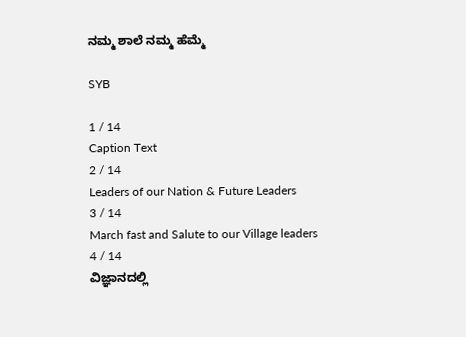ನಮ್ಮ ಶಾಲೆ ನಮ್ಮ ಹೆಮ್ಮೆ

SYB

1 / 14
Caption Text
2 / 14
Leaders of our Nation & Future Leaders
3 / 14
March fast and Salute to our Village leaders
4 / 14
ವಿಜ್ಞಾನದಲ್ಲಿ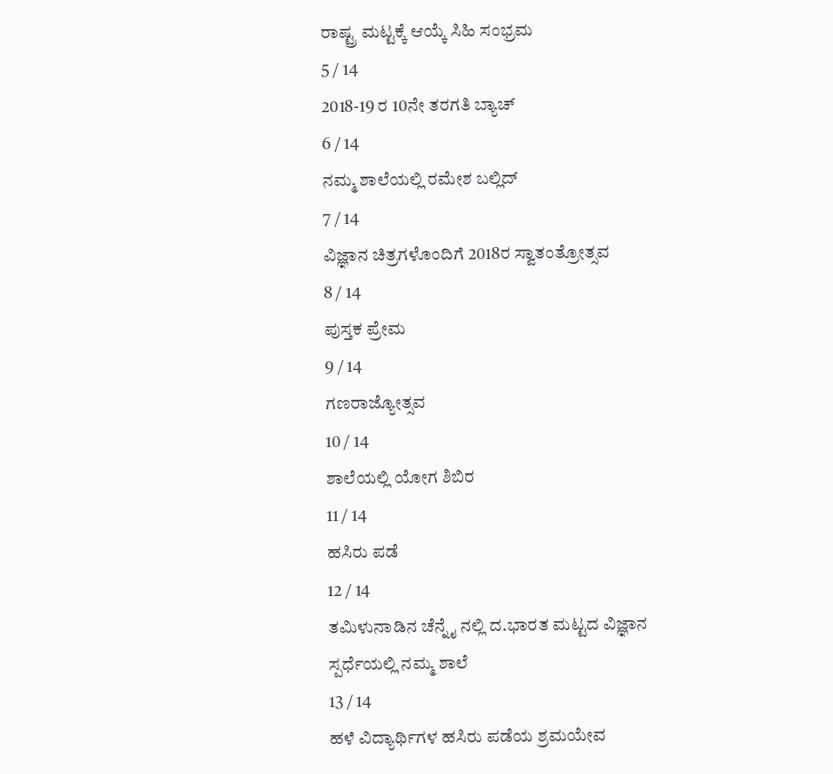ರಾಷ್ಟ್ರ ಮಟ್ಟಕ್ಕೆ ಆಯ್ಕೆ ಸಿಹಿ ಸಂಭ್ರಮ
5 / 14
2018-19 ರ 10ನೇ ತರಗತಿ ಬ್ಯಾಚ್
6 / 14
ನಮ್ಮ ಶಾಲೆಯಲ್ಲಿ ರಮೇಶ ಬಲ್ಲಿದ್
7 / 14
ವಿಜ್ಞಾನ ಚಿತ್ರಗಳೊಂದಿಗೆ 2018ರ ಸ್ವಾತಂತ್ರೋತ್ಸವ
8 / 14
ಪುಸ್ತಕ ಪ್ರೇಮ
9 / 14
ಗಣರಾಜ್ಯೋತ್ಸವ
10 / 14
ಶಾಲೆಯಲ್ಲಿ ಯೋಗ ಶಿಬಿರ
11 / 14
ಹಸಿರು ಪಡೆ
12 / 14
ತಮಿಳುನಾಡಿನ ಚೆನ್ನೈ ನಲ್ಲಿ ದ.ಭಾರತ ಮಟ್ಟದ ವಿಜ್ಞಾನ ಸ್ಪರ್ಧೆಯಲ್ಲಿ ನಮ್ಮ ಶಾಲೆ
13 / 14
ಹಳೆ ವಿದ್ಯಾರ್ಥಿಗಳ ಹಸಿರು ಪಡೆಯ ಶ್ರಮಯೇವ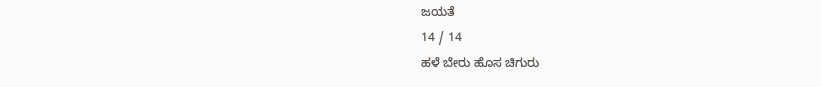ಜಯತೆ
14 / 14
ಹಳೆ ಬೇರು ಹೊಸ ಚಿಗುರು